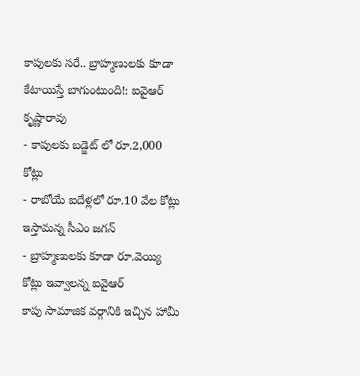కాపులకు సరే.. బ్రాహ్మణులకు కూడా కేటాయిస్తే బాగుంటుంది!: ఐవైఆర్ కృష్ణారావు
- కాపులకు బడ్జెట్ లో రూ.2,000 కోట్లు
- రాబోయే ఐదేళ్లలో రూ.10 వేల కోట్లు ఇస్తామన్న సీఎం జగన్
- బ్రాహ్మణులకు కూడా రూ.వెయ్యి కోట్లు ఇవ్వాలన్న ఐవైఆర్
కాపు సామాజిక వర్గానికి ఇచ్చిన హామీ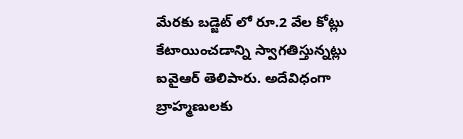మేరకు బడ్జెట్ లో రూ.2 వేల కోట్లు కేటాయించడాన్ని స్వాగతిస్తున్నట్లు ఐవైఆర్ తెలిపారు. అదేవిధంగా బ్రాహ్మణులకు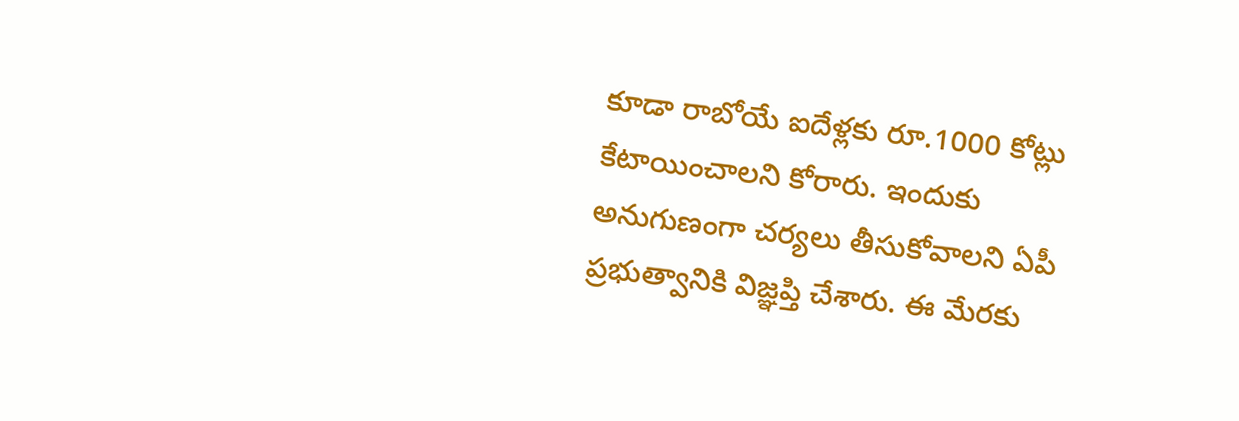కూడా రాబోయే ఐదేళ్లకు రూ.1000 కోట్లు కేటాయించాలని కోరారు. ఇందుకు అనుగుణంగా చర్యలు తీసుకోవాలని ఏపీ ప్రభుత్వానికి విజ్ఞప్తి చేశారు. ఈ మేరకు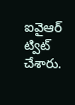ఐవైఆర్ ట్విట్ చేశారు.